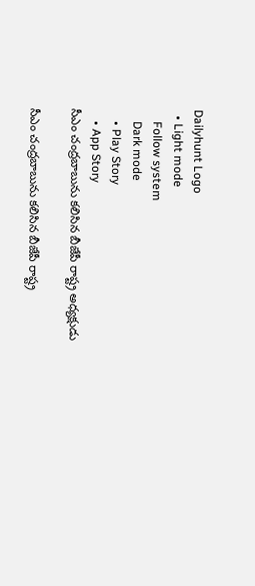Dailyhunt Logo
  • Light mode
    Follow system
    Dark mode
    • Play Story
    • App Story
సీఎం చంద్రబాబును కలిసిన బీజేపీ రాష్ట్ర అధ్యక్షుడు

సీఎం చంద్రబాబును కలిసిన బీజేపీ రాష్ట్ర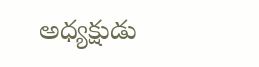అధ్యక్షుడు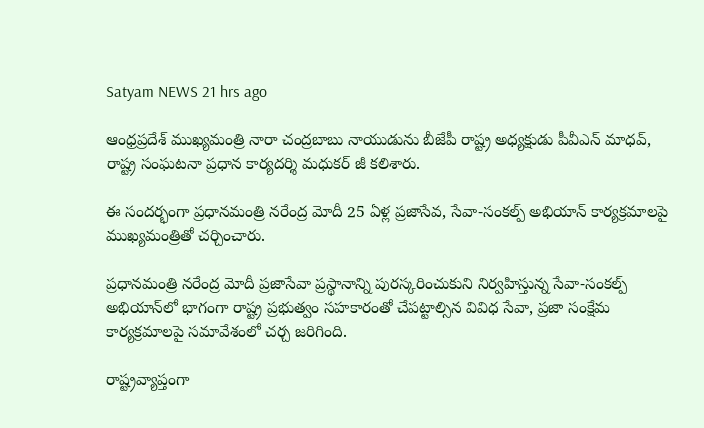Satyam NEWS 21 hrs ago

ఆంధ్రప్రదేశ్ ముఖ్యమంత్రి నారా చంద్రబాబు నాయుడును బీజేపీ రాష్ట్ర అధ్యక్షుడు పీవీఎన్ మాధవ్, రాష్ట్ర సంఘటనా ప్రధాన కార్యదర్శి మధుకర్ జీ కలిశారు.

ఈ సందర్భంగా ప్రధానమంత్రి నరేంద్ర మోదీ 25 ఏళ్ల ప్రజాసేవ, సేవా-సంకల్ప్ అభియాన్ కార్యక్రమాలపై ముఖ్యమంత్రితో చర్చించారు.

ప్రధానమంత్రి నరేంద్ర మోదీ ప్రజాసేవా ప్రస్థానాన్ని పురస్కరించుకుని నిర్వహిస్తున్న సేవా-సంకల్ప్ అభియాన్‌లో భాగంగా రాష్ట్ర ప్రభుత్వం సహకారంతో చేపట్టాల్సిన వివిధ సేవా, ప్రజా సంక్షేమ కార్యక్రమాలపై సమావేశంలో చర్చ జరిగింది.

రాష్ట్రవ్యాప్తంగా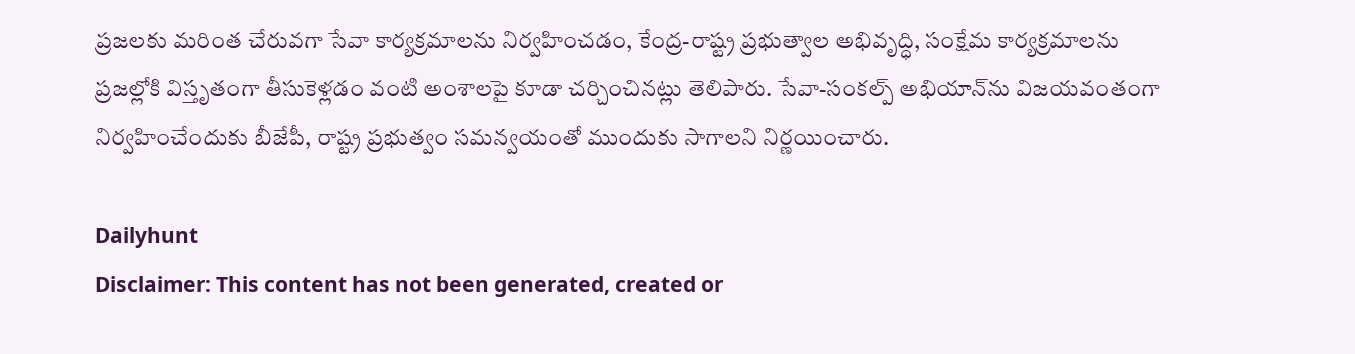ప్రజలకు మరింత చేరువగా సేవా కార్యక్రమాలను నిర్వహించడం, కేంద్ర-రాష్ట్ర ప్రభుత్వాల అభివృద్ధి, సంక్షేమ కార్యక్రమాలను ప్రజల్లోకి విస్తృతంగా తీసుకెళ్లడం వంటి అంశాలపై కూడా చర్చించినట్లు తెలిపారు. సేవా-సంకల్ప్ అభియాన్‌ను విజయవంతంగా నిర్వహించేందుకు బీజేపీ, రాష్ట్ర ప్రభుత్వం సమన్వయంతో ముందుకు సాగాలని నిర్ణయించారు.

Dailyhunt
Disclaimer: This content has not been generated, created or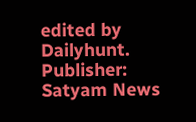edited by Dailyhunt. Publisher: Satyam News